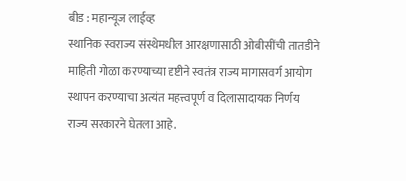बीड : महान्यूज लाईव्ह
स्थानिक स्वराज्य संस्थेमधील आरक्षणासाठी ओबीसींची तातडीने माहिती गोळा करण्याच्या दृष्टीने स्वतंत्र राज्य मागासवर्ग आयोग स्थापन करण्याचा अत्यंत महत्त्वपूर्ण व दिलासादायक निर्णय राज्य सरकारने घेतला आहे.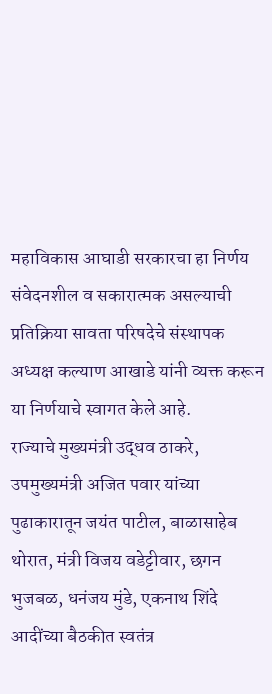महाविकास आघाडी सरकारचा हा निर्णय संवेदनशील व सकारात्मक असल्याची प्रतिक्रिया सावता परिषदेचे संस्थापक अध्यक्ष कल्याण आखाडे यांनी व्यक्त करून या निर्णयाचे स्वागत केले आहे.
राज्याचे मुख्यमंत्री उद्धव ठाकरे, उपमुख्यमंत्री अजित पवार यांच्या पुढाकारातून जयंत पाटील, बाळासाहेब थोरात, मंत्री विजय वडेट्टीवार, छगन भुजबळ, धनंजय मुंडे, एकनाथ शिंदे आदींच्या बैठकीत स्वतंत्र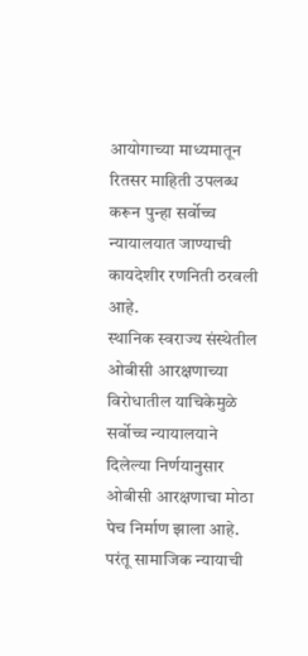आयोगाच्या माध्यमातून रितसर माहिती उपलब्ध करून पुन्हा सर्वोच्च न्यायालयात जाण्याची कायदेशीर रणनिती ठरवली आहे.
स्थानिक स्वराज्य संस्थेतील ओबीसी आरक्षणाच्या विरोधातील याचिकेमुळे सर्वोच्च न्यायालयाने दिलेल्या निर्णयानुसार ओबीसी आरक्षणाचा मोठा पेच निर्माण झाला आहे. परंतू सामाजिक न्यायाची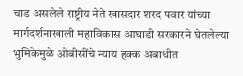चाड असलेले राष्ट्रीय नेते खासदार शरद पवार यांच्या मार्गदर्शनाखाली महाविकास आघाडी सरकारने घेतलेल्या भुमिकेमुळे ओबीसींचे न्याय हक्क अबाधीत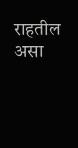राहतील असा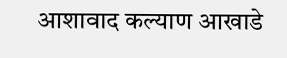आशावाद कल्याण आखाडे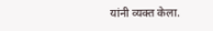यांनी व्यक्त केला.